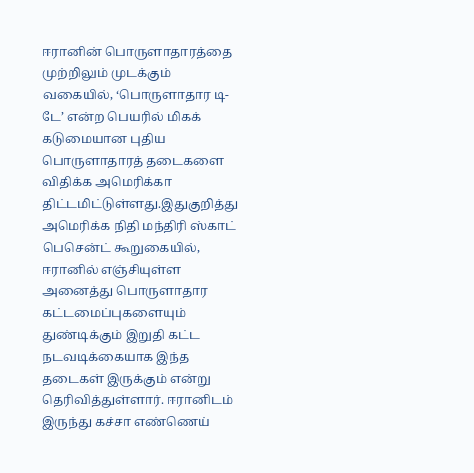ஈரானின் பொருளாதாரத்தை முற்றிலும் முடக்கும் வகையில், ‘பொருளாதார டி-டே’ என்ற பெயரில் மிகக் கடுமையான புதிய பொருளாதாரத் தடைகளை விதிக்க அமெரிக்கா திட்டமிட்டுள்ளது.இதுகுறித்து அமெரிக்க நிதி மந்திரி ஸ்காட் பெசென்ட் கூறுகையில், ஈரானில் எஞ்சியுள்ள அனைத்து பொருளாதார கட்டமைப்புகளையும் துண்டிக்கும் இறுதி கட்ட நடவடிக்கையாக இந்த தடைகள் இருக்கும் என்று தெரிவித்துள்ளார். ஈரானிடம் இருந்து கச்சா எண்ணெய்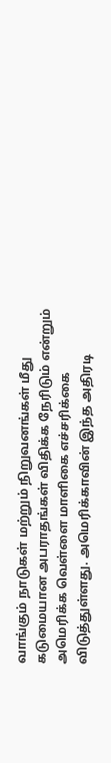வாங்கும் நாடுகள் மற்றும் நிறுவனங்கள் மீது கடுமையான அபராதங்கள் விதிக்க நேரிடும் என்றும் அமெரிக்க வெள்ளை மாளிகை எச்சரிக்கை விடுத்துள்ளது. அமெரிக்காவின் இந்த அதிரடி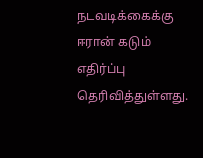நடவடிக்கைக்கு ஈரான் கடும் எதிர்ப்பு தெரிவித்துள்ளது.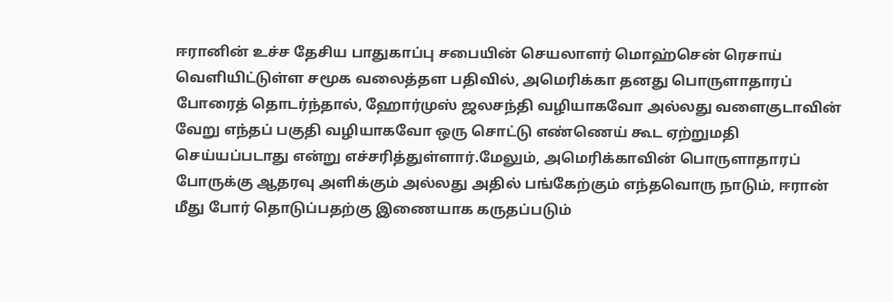ஈரானின் உச்ச தேசிய பாதுகாப்பு சபையின் செயலாளர் மொஹ்சென் ரெசாய் வெளியிட்டுள்ள சமூக வலைத்தள பதிவில், அமெரிக்கா தனது பொருளாதாரப் போரைத் தொடர்ந்தால், ஹோர்முஸ் ஜலசந்தி வழியாகவோ அல்லது வளைகுடாவின் வேறு எந்தப் பகுதி வழியாகவோ ஒரு சொட்டு எண்ணெய் கூட ஏற்றுமதி செய்யப்படாது என்று எச்சரித்துள்ளார்.மேலும், அமெரிக்காவின் பொருளாதாரப் போருக்கு ஆதரவு அளிக்கும் அல்லது அதில் பங்கேற்கும் எந்தவொரு நாடும், ஈரான் மீது போர் தொடுப்பதற்கு இணையாக கருதப்படும்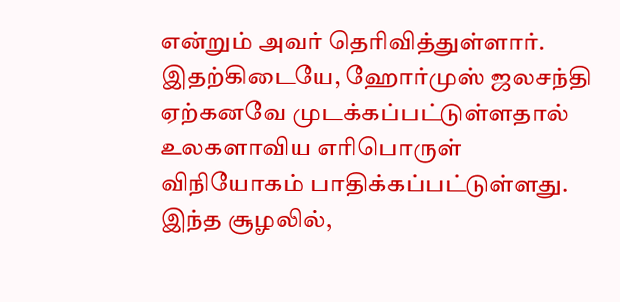என்றும் அவர் தெரிவித்துள்ளார். இதற்கிடையே, ஹோர்முஸ் ஜலசந்தி ஏற்கனவே முடக்கப்பட்டுள்ளதால் உலகளாவிய எரிபொருள் விநியோகம் பாதிக்கப்பட்டுள்ளது. இந்த சூழலில்,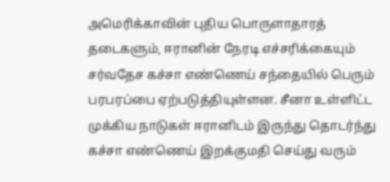அமெரிக்காவின் புதிய பொருளாதாரத் தடைகளும், ஈரானின் நேரடி எச்சரிக்கையும் சர்வதேச கச்சா எண்ணெய் சந்தையில் பெரும் பரபரப்பை ஏற்படுத்தியுள்ளன. சீனா உள்ளிட்ட முக்கிய நாடுகள் ஈரானிடம் இருந்து தொடர்ந்து கச்சா எண்ணெய் இறக்குமதி செய்து வரும்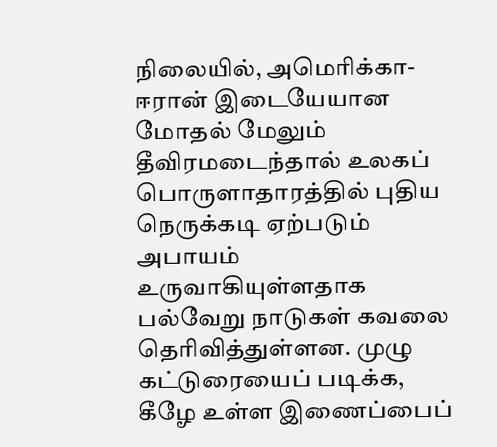நிலையில், அமெரிக்கா-ஈரான் இடையேயான மோதல் மேலும் தீவிரமடைந்தால் உலகப் பொருளாதாரத்தில் புதிய நெருக்கடி ஏற்படும் அபாயம் உருவாகியுள்ளதாக பல்வேறு நாடுகள் கவலை தெரிவித்துள்ளன. முழு கட்டுரையைப் படிக்க, கீழே உள்ள இணைப்பைப்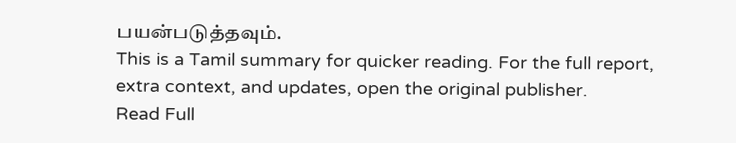பயன்படுத்தவும்.
This is a Tamil summary for quicker reading. For the full report, extra context, and updates, open the original publisher.
Read Full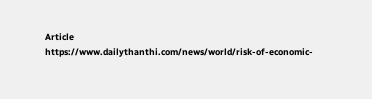Article
https://www.dailythanthi.com/news/world/risk-of-economic-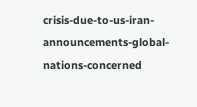crisis-due-to-us-iran-announcements-global-nations-concerned